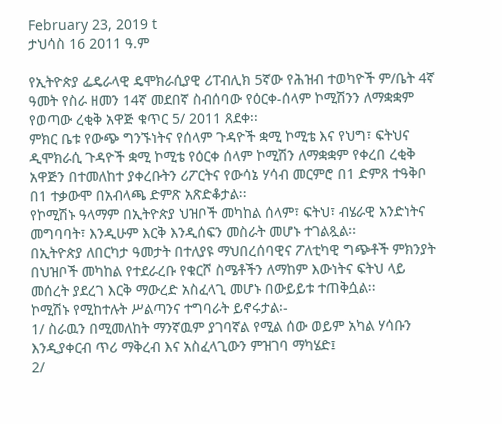February 23, 2019 t
ታህሳስ 16 2011 ዓ.ም

የኢትዮጵያ ፌዴራላዊ ዴሞክራሲያዊ ሪፐብሊክ 5ኛው የሕዝብ ተወካዮች ም/ቤት 4ኛ ዓመት የስራ ዘመን 14ኛ መደበኛ ስብሰባው የዕርቀ-ሰላም ኮሚሽንን ለማቋቋም የወጣው ረቂቅ አዋጅ ቁጥር 5/ 2011 ጸደቀ፡፡
ምክር ቤቱ የውጭ ግንኙነትና የሰላም ጉዳዮች ቋሚ ኮሚቴ እና የህግ፣ ፍትህና ዲሞክራሲ ጉዳዮች ቋሚ ኮሚቴ የዕርቀ ሰላም ኮሚሽን ለማቋቋም የቀረበ ረቂቅ አዋጅን በተመለከተ ያቀረቡትን ሪፖርትና የውሳኔ ሃሳብ መርምሮ በ1 ድምጸ ተዓቅቦ በ1 ተቃውሞ በአብላጫ ድምጽ አጽድቆታል፡፡
የኮሚሽኑ ዓላማም በኢትዮጵያ ህዝቦች መካከል ሰላም፣ ፍትህ፣ ብሄራዊ አንድነትና መግባባት፣ እንዲሁም እርቅ እንዲሰፍን መስራት መሆኑ ተገልጿል፡፡
በኢትዮጵያ ለበርካታ ዓመታት በተለያዩ ማህበረሰባዊና ፖለቲካዊ ግጭቶች ምክንያት በህዝቦች መካከል የተደራረቡ የቁርሾ ስሜቶችን ለማከም እውነትና ፍትህ ላይ መሰረት ያደረገ እርቅ ማውረድ አስፈላጊ መሆኑ በውይይቱ ተጠቅሷል፡፡
ኮሚሽኑ የሚከተሉት ሥልጣንና ተግባራት ይኖሩታል፡-
1/ ስራዉን በሚመለከት ማንኛዉም ያገባኛል የሚል ሰው ወይም አካል ሃሳቡን እንዲያቀርብ ጥሪ ማቅረብ እና አስፈላጊውን ምዝገባ ማካሄድ፤
2/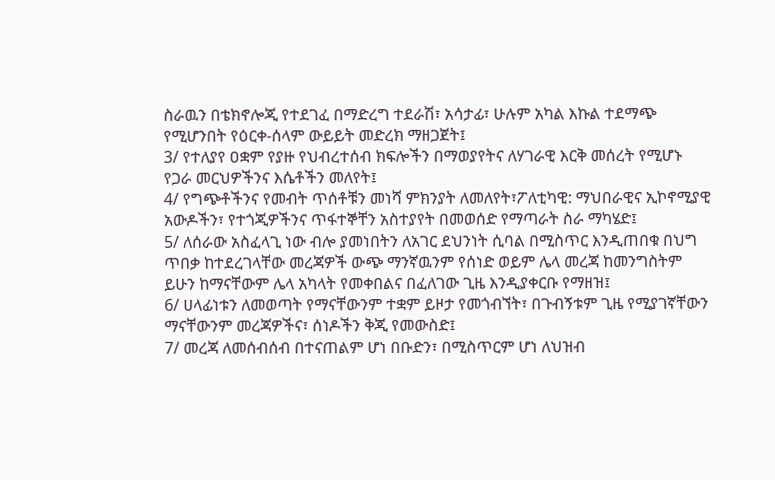ስራዉን በቴክኖሎጂ የተደገፈ በማድረግ ተደራሽ፣ አሳታፊ፣ ሁሉም አካል እኩል ተደማጭ የሚሆንበት የዕርቀ-ሰላም ውይይት መድረክ ማዘጋጀት፤
3/ የተለያየ ዐቋም የያዙ የህብረተሰብ ክፍሎችን በማወያየትና ለሃገራዊ እርቅ መሰረት የሚሆኑ የጋራ መርህዎችንና እሴቶችን መለየት፤
4/ የግጭቶችንና የመብት ጥሰቶቹን መነሻ ምክንያት ለመለየት፣ፖለቲካዊ: ማህበራዊና ኢኮኖሚያዊ አውዶችን፣ የተጎጂዎችንና ጥፋተኞቸን አስተያየት በመወሰድ የማጣራት ስራ ማካሄድ፤
5/ ለሰራው አስፈላጊ ነው ብሎ ያመነበትን ለአገር ደህንነት ሲባል በሚስጥር እንዲጠበቁ በህግ ጥበቃ ከተደረገላቸው መረጃዎች ውጭ ማንኛዉንም የሰነድ ወይም ሌላ መረጃ ከመንግስትም ይሁን ከማናቸውም ሌላ አካላት የመቀበልና በፈለገው ጊዜ እንዲያቀርቡ የማዘዝ፤
6/ ሀላፊነቱን ለመወጣት የማናቸውንም ተቋም ይዞታ የመጎብኘት፣ በጉብኝቱም ጊዜ የሚያገኛቸውን ማናቸውንም መረጃዎችና፣ ሰነዶችን ቅጂ የመውስድ፤
7/ መረጃ ለመሰብሰብ በተናጠልም ሆነ በቡድን፣ በሚስጥርም ሆነ ለህዝብ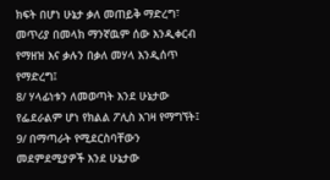ክፍት በሆነ ሁኔታ ቃለ መጠይቅ ማድረግ፣ መጥሪያ በመላክ ማንኛዉም ሰው እንዲቀርብ የማዘዝ እና ቃሉን በቃለ መሃላ እንዲሰጥ የማድረግ፤
8/ ሃላፊነቱን ለመወጣት እንደ ሁኔታው የፌደራልም ሆነ የክልል ፖሊስ እገዛ የማግኘት፤
9/ በማጣራት የሚደርስባቸውን መደምደሚያዎች እንደ ሁኔታው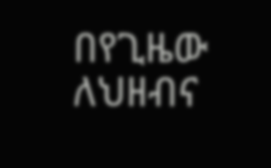በየጊዜው ለህዘብና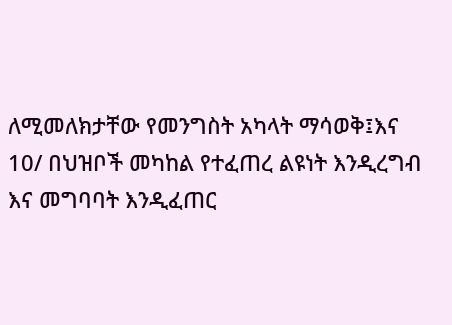ለሚመለክታቸው የመንግስት አካላት ማሳወቅ፤እና
10/ በህዝቦች መካከል የተፈጠረ ልዩነት እንዲረግብ እና መግባባት እንዲፈጠር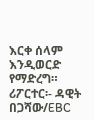እርቀ ሰላም እንዲወርድ የማድረግ።
ሪፖርተር፡- ዳዊት በጋሻው/EBC